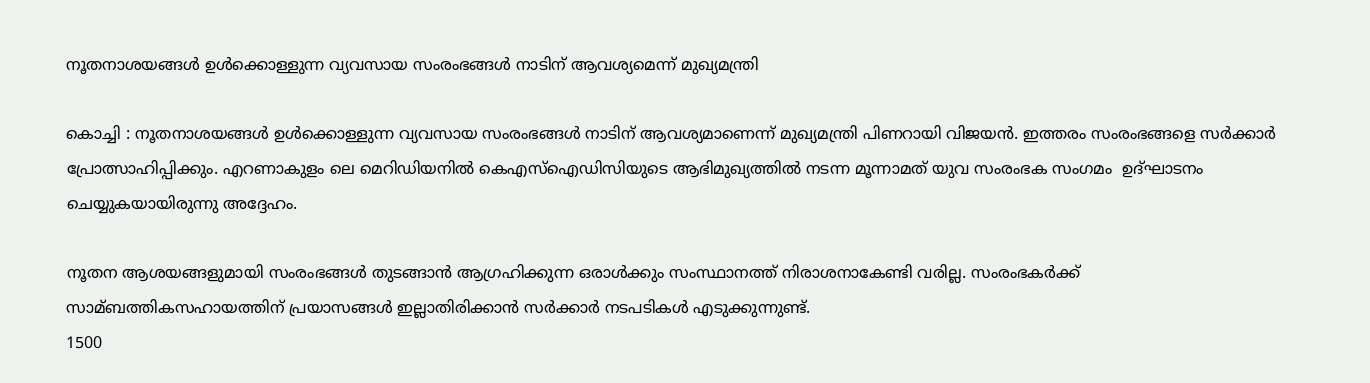നൂതനാശയങ്ങള്‍ ഉള്‍ക്കൊള്ളുന്ന വ്യവസായ സംരംഭങ്ങള്‍ നാടിന് ആവശ്യമെന്ന് മുഖ്യമന്ത്രി

കൊച്ചി : നൂതനാശയങ്ങള്‍ ഉള്‍ക്കൊള്ളുന്ന വ്യവസായ സംരംഭങ്ങള്‍ നാടിന് ആവശ്യമാണെന്ന് മുഖ്യമന്ത്രി പിണറായി വിജയന്‍. ഇത്തരം സംരംഭങ്ങളെ സര്‍ക്കാര്‍ പ്രോത്സാഹിപ്പിക്കും. എറണാകുളം ലെ മെറിഡിയനില്‍ കെഎസ്‌ഐഡിസിയുടെ ആഭിമുഖ്യത്തില്‍ നടന്ന മൂന്നാമത് യുവ സംരംഭക സംഗമം  ഉദ്ഘാടനം ചെയ്യുകയായിരുന്നു അദ്ദേഹം.

നൂതന ആശയങ്ങളുമായി സംരംഭങ്ങള്‍ തുടങ്ങാന്‍ ആഗ്രഹിക്കുന്ന ഒരാള്‍ക്കും സംസ്ഥാനത്ത് നിരാശനാകേണ്ടി വരില്ല. സംരംഭകര്‍ക്ക് സാമ്ബത്തികസഹായത്തിന് പ്രയാസങ്ങള്‍ ഇല്ലാതിരിക്കാന്‍ സര്‍ക്കാര്‍ നടപടികള്‍ എടുക്കുന്നുണ്ട്.
1500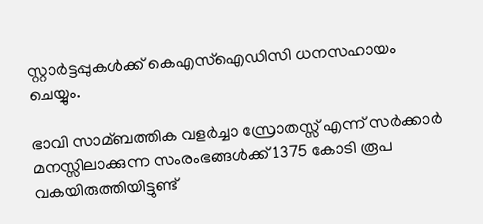സ്റ്റാര്‍ട്ടപ്പുകള്‍ക്ക് കെഎസ്‌ഐഡിസി ധനസഹായം ചെയ്യും.

ഭാവി സാമ്ബത്തിക വളര്‍ച്ചാ സ്രോതസ്സ് എന്ന് സര്‍ക്കാര്‍ മനസ്സിലാക്കുന്ന സംരംഭങ്ങള്‍ക്ക് 1375 കോടി രൂപ വകയിരുത്തിയിട്ടുണ്ട്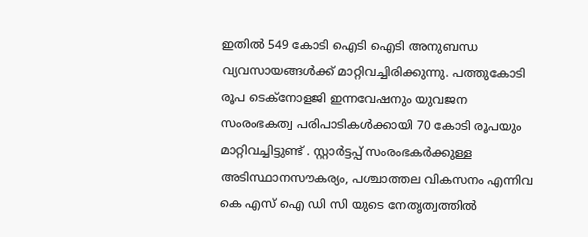ഇതില്‍ 549 കോടി ഐടി ഐടി അനുബന്ധ വ്യവസായങ്ങള്‍ക്ക് മാറ്റിവച്ചിരിക്കുന്നു. പത്തുകോടി രൂപ ടെക്‌നോളജി ഇന്നവേഷനും യുവജന സംരംഭകത്വ പരിപാടികള്‍ക്കായി 70 കോടി രൂപയും മാറ്റിവച്ചിട്ടുണ്ട് . സ്റ്റാര്‍ട്ടപ്പ് സംരംഭകര്‍ക്കുള്ള അടിസ്ഥാനസൗകര്യം, പശ്ചാത്തല വികസനം എന്നിവ കെ എസ് ഐ ഡി സി യുടെ നേതൃത്വത്തില്‍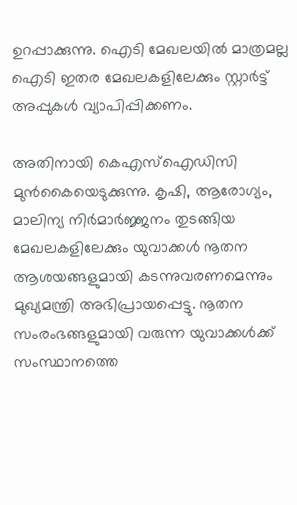ഉറപ്പാക്കുന്നു. ഐടി മേഖലയില്‍ മാത്രമല്ല ഐടി ഇതര മേഖലകളിലേക്കും സ്റ്റാര്‍ട്ട് അപ്പുകള്‍ വ്യാപിപ്പിക്കണം.

അതിനായി കെഎസ്‌ഐഡിസി മുന്‍കൈയെടുക്കുന്നു. കൃഷി, ആരോഗ്യം, മാലിന്യ നിര്‍മാര്‍ജ്ജനം തുടങ്ങിയ മേഖലകളിലേക്കും യുവാക്കള്‍ നൂതന ആശയങ്ങളുമായി കടന്നുവരണമെന്നും മുഖ്യമന്ത്രി അഭിപ്രായപ്പെട്ടു. നൂതന സംരംഭങ്ങളുമായി വരുന്ന യുവാക്കള്‍ക്ക് സംസ്ഥാനത്തെ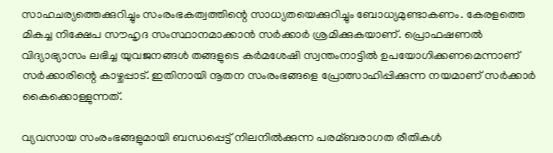സാഹചര്യത്തെക്കുറിച്ചും സംരംഭകത്വത്തിന്റെ സാധ്യതയെക്കുറിച്ചും ബോധ്യമുണ്ടാകണം. കേരളത്തെ മികച്ച നിക്ഷേപ സൗഹൃദ സംസ്ഥാനമാക്കാന്‍ സര്‍ക്കാര്‍ ശ്രമിക്കുകയാണ്. പ്രൊഫഷണല്‍ വിദ്യാഭ്യാസം ലഭിച്ച യുവജനങ്ങള്‍ തങ്ങളുടെ കര്‍മശേഷി സ്വന്തംനാട്ടില്‍ ഉപയോഗിക്കണമെന്നാണ് സര്‍ക്കാരിന്റെ കാഴ്ചപ്പാട്. ഇതിനായി നൂതന സംരംഭങ്ങളെ പ്രോത്സാഹിപ്പിക്കുന്ന നയമാണ് സര്‍ക്കാര്‍ കൈക്കൊള്ളുന്നത്.

വ്യവസായ സംരംഭങ്ങളുമായി ബന്ധപ്പെട്ട് നിലനില്‍ക്കുന്ന പരമ്ബരാഗത രീതികള്‍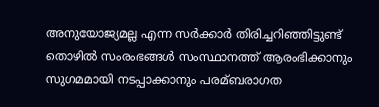അനുയോജ്യമല്ല എന്ന സര്‍ക്കാര്‍ തിരിച്ചറിഞ്ഞിട്ടുണ്ട് തൊഴില്‍ സംരംഭങ്ങള്‍ സംസ്ഥാനത്ത് ആരംഭിക്കാനും സുഗമമായി നടപ്പാക്കാനും പരമ്ബരാഗത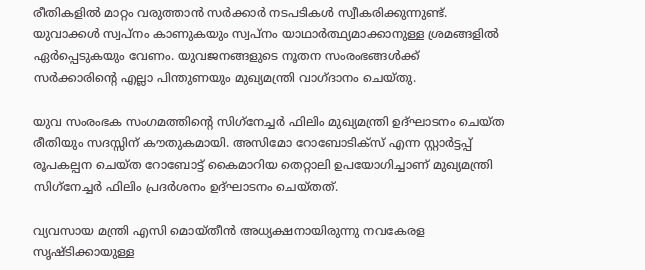രീതികളില്‍ മാറ്റം വരുത്താന്‍ സര്‍ക്കാര്‍ നടപടികള്‍ സ്വീകരിക്കുന്നുണ്ട്. യുവാക്കള്‍ സ്വപ്‌നം കാണുകയും സ്വപ്‌നം യാഥാര്‍ത്ഥ്യമാക്കാനുള്ള ശ്രമങ്ങളില്‍ ഏര്‍പ്പെടുകയും വേണം. യുവജനങ്ങളുടെ നൂതന സംരംഭങ്ങള്‍ക്ക് സര്‍ക്കാരിന്റെ എല്ലാ പിന്തുണയും മുഖ്യമന്ത്രി വാഗ്ദാനം ചെയ്തു.

യുവ സംരംഭക സംഗമത്തിന്റെ സിഗ്‌നേച്ചര്‍ ഫിലിം മുഖ്യമന്ത്രി ഉദ്ഘാടനം ചെയ്ത രീതിയും സദസ്സിന് കൗതുകമായി. അസിമോ റോബോടിക്‌സ് എന്ന സ്റ്റാര്‍ട്ടപ്പ് രൂപകല്പന ചെയ്ത റോബോട്ട് കൈമാറിയ തെറ്റാലി ഉപയോഗിച്ചാണ് മുഖ്യമന്ത്രി സിഗ്‌നേച്ചര്‍ ഫിലിം പ്രദര്‍ശനം ഉദ്ഘാടനം ചെയ്തത്.

വ്യവസായ മന്ത്രി എസി മൊയ്തീന്‍ അധ്യക്ഷനായിരുന്നു നവകേരള സൃഷ്ടിക്കായുള്ള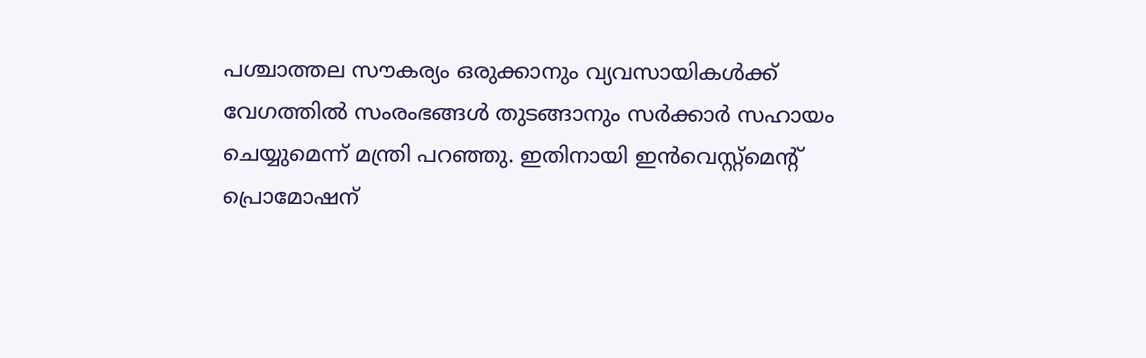പശ്ചാത്തല സൗകര്യം ഒരുക്കാനും വ്യവസായികള്‍ക്ക് വേഗത്തില്‍ സംരംഭങ്ങള്‍ തുടങ്ങാനും സര്‍ക്കാര്‍ സഹായം ചെയ്യുമെന്ന് മന്ത്രി പറഞ്ഞു. ഇതിനായി ഇന്‍വെസ്റ്റ്‌മെന്റ് പ്രൊമോഷന്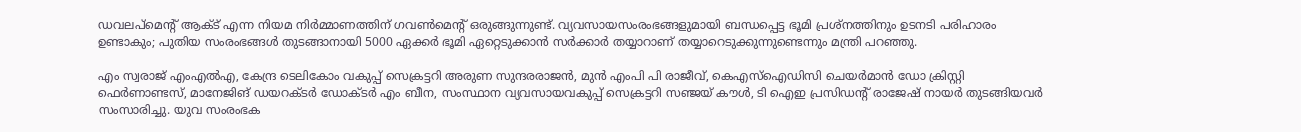ഡവലപ്‌മെന്റ് ആക്ട് എന്ന നിയമ നിര്‍മ്മാണത്തിന് ഗവണ്‍മെന്റ് ഒരുങ്ങുന്നുണ്ട്. വ്യവസായസംരംഭങ്ങളുമായി ബന്ധപ്പെട്ട ഭൂമി പ്രശ്‌നത്തിനും ഉടനടി പരിഹാരം ഉണ്ടാകും; പുതിയ സംരംഭങ്ങള്‍ തുടങ്ങാനായി 5000 ഏക്കര്‍ ഭൂമി ഏറ്റെടുക്കാന്‍ സര്‍ക്കാര്‍ തയ്യാറാണ് തയ്യാറെടുക്കുന്നുണ്ടെന്നും മന്ത്രി പറഞ്ഞു.

എം സ്വരാജ് എംഎല്‍എ, കേന്ദ്ര ടെലികോം വകുപ്പ് സെക്രട്ടറി അരുണ സുന്ദരരാജന്‍, മുന്‍ എംപി പി രാജീവ്, കെഎസ്‌ഐഡിസി ചെയര്‍മാന്‍ ഡോ ക്രിസ്റ്റി ഫെര്‍ണാണ്ടസ്, മാനേജിങ് ഡയറക്ടര്‍ ഡോക്ടര്‍ എം ബീന, സംസ്ഥാന വ്യവസായവകുപ്പ് സെക്രട്ടറി സഞ്ജയ് കൗള്‍, ടി ഐഇ പ്രസിഡന്റ് രാജേഷ് നായര്‍ തുടങ്ങിയവര്‍ സംസാരിച്ചു. യുവ സംരംഭക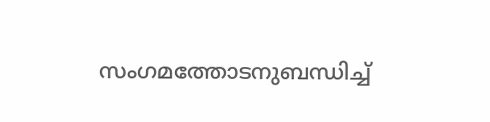സംഗമത്തോടനുബന്ധിച്ച്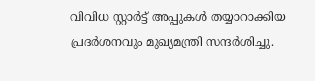വിവിധ സ്റ്റാര്‍ട്ട് അപ്പുകള്‍ തയ്യാറാക്കിയ പ്രദര്‍ശനവും മുഖ്യമന്ത്രി സന്ദര്‍ശിച്ചു.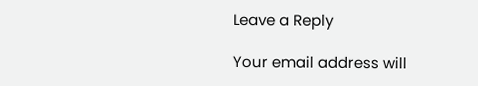Leave a Reply

Your email address will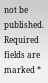not be published. Required fields are marked *